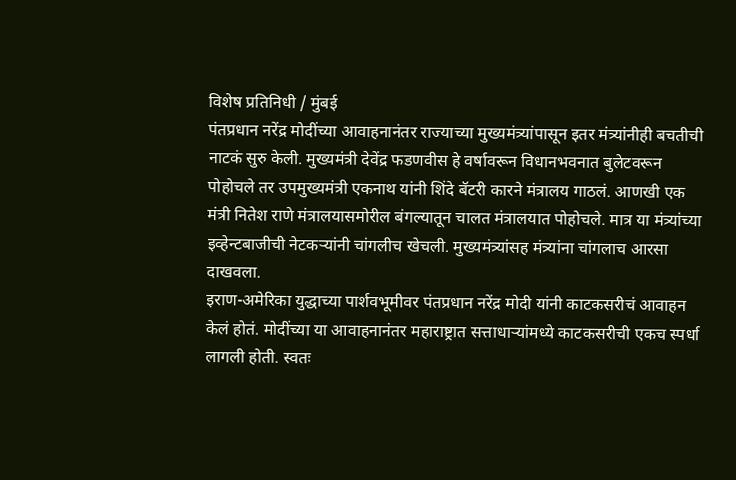विशेष प्रतिनिधी / मुंबई
पंतप्रधान नरेंद्र मोदींच्या आवाहनानंतर राज्याच्या मुख्यमंत्र्यांपासून इतर मंत्र्यांनीही बचतीची नाटकं सुरु केली. मुख्यमंत्री देवेंद्र फडणवीस हे वर्षावरून विधानभवनात बुलेटवरून पोहोचले तर उपमुख्यमंत्री एकनाथ यांनी शिंदे बॅटरी कारने मंत्रालय गाठलं. आणखी एक मंत्री नितेश राणे मंत्रालयासमोरील बंगल्यातून चालत मंत्रालयात पोहोचले. मात्र या मंत्र्यांच्या इव्हेन्टबाजीची नेटकऱ्यांनी चांगलीच खेचली. मुख्यमंत्र्यांसह मंत्र्यांना चांगलाच आरसा दाखवला.
इराण-अमेरिका युद्धाच्या पार्शवभूमीवर पंतप्रधान नरेंद्र मोदी यांनी काटकसरीचं आवाहन केलं होतं. मोदींच्या या आवाहनानंतर महाराष्ट्रात सत्ताधाऱ्यांमध्ये काटकसरीची एकच स्पर्धा लागली होती. स्वतः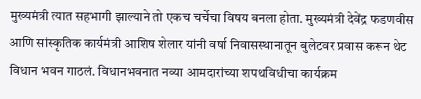मुख्यमंत्री त्यात सहभागी झाल्याने तो एकच चर्चेचा विषय बनला होता. मुख्यमंत्री देवेंद्र फडणवीस आणि सांस्कृतिक कार्यमंत्री आशिष शेलार यांनी वर्षा निवासस्थानातून बुलेटवर प्रवास करून थेट विधान भवन गाठलं. विधानभवनात नव्या आमदारांच्या शपथविधीचा कार्यक्रम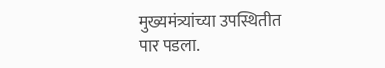मुख्यमंत्र्यांच्या उपस्थितीत पार पडला.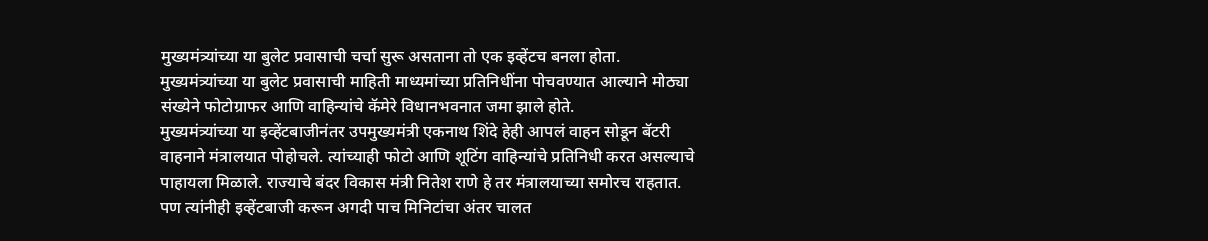मुख्यमंत्र्यांच्या या बुलेट प्रवासाची चर्चा सुरू असताना तो एक इव्हेंटच बनला होता. मुख्यमंत्र्यांच्या या बुलेट प्रवासाची माहिती माध्यमांच्या प्रतिनिधींना पोचवण्यात आल्याने मोठ्या संख्येने फोटोग्राफर आणि वाहिन्यांचे कॅमेरे विधानभवनात जमा झाले होते.
मुख्यमंत्र्यांच्या या इव्हेंटबाजीनंतर उपमुख्यमंत्री एकनाथ शिंदे हेही आपलं वाहन सोडून बॅटरी वाहनाने मंत्रालयात पोहोचले. त्यांच्याही फोटो आणि शूटिंग वाहिन्यांचे प्रतिनिधी करत असल्याचे पाहायला मिळाले. राज्याचे बंदर विकास मंत्री नितेश राणे हे तर मंत्रालयाच्या समोरच राहतात. पण त्यांनीही इव्हेंटबाजी करून अगदी पाच मिनिटांचा अंतर चालत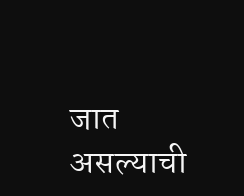जात असल्याची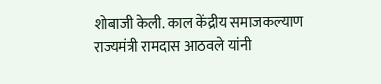शोबाजी केली. काल केंद्रीय समाजकल्याण राज्यमंत्री रामदास आठवले यांनी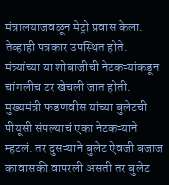मंत्रालयाजवळून मेट्रो प्रवास केला. तेव्हाही पत्रकार उपस्थित होते.
मंत्र्यांच्या या शोबाजीची नेटकऱ्यांकडून चांगलीच टर खेचली जात होती. मुख्यमंत्री फडणवीस यांच्या बुलेटची पीयूसी संपल्याचं एका नेटकऱ्याने म्हटलं. तर दुसऱ्याने बुलेट ऐवजी बजाज कावासकी वापरली असती तर बुलेट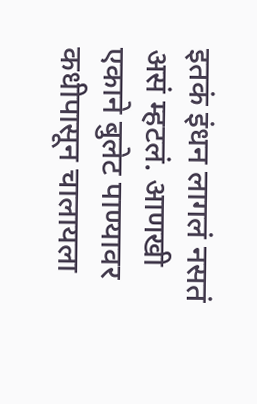इतकं इंधन लागलं नसतं असं म्हटलं. आणखी एकाने बुलेट पाण्यावर कधीपासून चालायला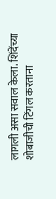लागली असा सवाल केला. शिंदेंच्या शोबाजीची टिंगल करताना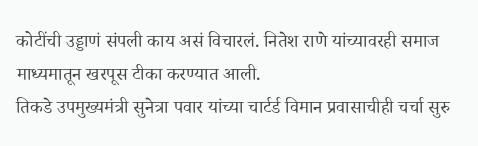कोटींची उड्डाणं संपली काय असं विचारलं. नितेश राणे यांच्यावरही समाज माध्यमातून खरपूस टीका करण्यात आली.
तिकडे उपमुख्यमंत्री सुनेत्रा पवार यांच्या चार्टर्ड विमान प्रवासाचीही चर्चा सुरु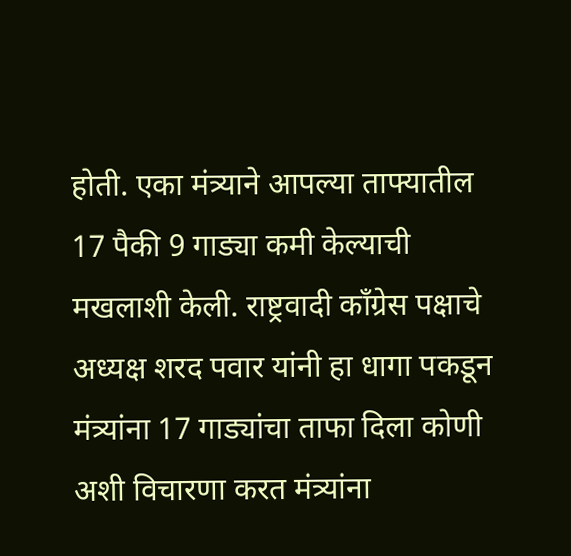होती. एका मंत्र्याने आपल्या ताफ्यातील 17 पैकी 9 गाड्या कमी केल्याची मखलाशी केली. राष्ट्रवादी काँग्रेस पक्षाचे अध्यक्ष शरद पवार यांनी हा धागा पकडून मंत्र्यांना 17 गाड्यांचा ताफा दिला कोणी अशी विचारणा करत मंत्र्यांना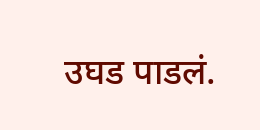उघड पाडलं.